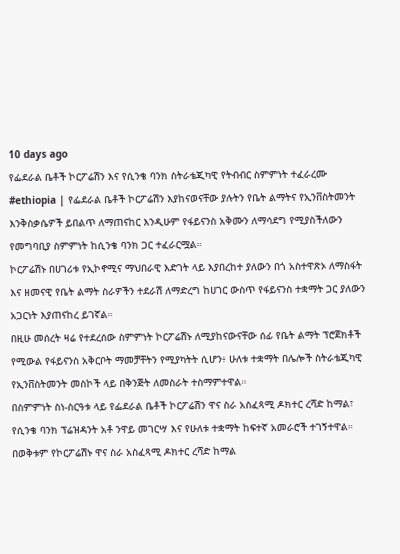10 days ago
የፌደራል ቤቶች ኮርፖሬሽን እና የሲንቄ ባንክ ስትራቴጂካዊ የትብብር ስምምነት ተፈራረሙ
#ethiopia | የፌደራል ቤቶች ኮርፖሬሽን እያከናወናቸው ያሉትን የቤት ልማትና የኢንቨስትመንት እንቅስቃሴዎች ይበልጥ ለማጠናከር እንዲሁም የፋይናንስ አቅሙን ለማሳደግ የሚያስችለውን የመግባቢያ ስምምነት ከሲንቄ ባንክ ጋር ተፈራርሟል።
ኮርፖሬሽኑ በሀገሪቱ የኢኮኖሚና ማህበራዊ እድገት ላይ እያበረከተ ያለውን በጎ አስተዋጽኦ ለማስፋት እና ዘመናዊ የቤት ልማት ስራዎችን ተደራሽ ለማድረግ ከሀገር ውስጥ የፋይናንስ ተቋማት ጋር ያለውን አጋርነት እያጠናከረ ይገኛል።
በዚሁ መሰረት ዛሬ የተደረሰው ስምምነት ኮርፖሬሽኑ ለሚያከናውናቸው ሰፊ የቤት ልማት ፕሮጀክቶች የሚውል የፋይናንስ አቅርቦት ማመቻቸትን የሚያካትት ሲሆን፥ ሁለቱ ተቋማት በሌሎች ስትራቴጂካዊ የኢንቨስትመንት መስኮች ላይ በቅንጅት ለመስራት ተስማምተዋል።
በስምምነት ስነ-ስርዓቱ ላይ የፌደራል ቤቶች ኮርፖሬሽን ዋና ስራ አስፈጻሚ ዶክተር ረሻድ ከማል፣ የሲንቄ ባንክ ፕሬዝዳንት አቶ ንዋይ መገርሣ እና የሁለቱ ተቋማት ከፍተኛ አመራሮች ተገኝተዋል።
በወቅቱም የኮርፖሬሽኑ ዋና ስራ አስፈጻሚ ዶክተር ረሻድ ከማል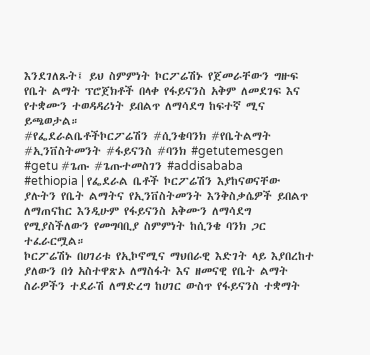እንደገለጹት፤ ይህ ስምምነት ኮርፖሬሽኑ የጀመራቸውን ግዙፍ የቤት ልማት ፕሮጀክቶች በላቀ የፋይናንስ አቅም ለመደገፍ እና የተቋሙን ተወዳዳሪነት ይበልጥ ለማሳደግ ከፍተኛ ሚና ይጫወታል።
#የፌደራልቤቶችኮርፖሬሽን #ሲንቄባንክ #የቤትልማት #ኢንቨስትመንት #ፋይናንስ #ባንክ #getutemesgen #getu #ጌጡ #ጌጡተመስገን #addisababa
#ethiopia | የፌደራል ቤቶች ኮርፖሬሽን እያከናወናቸው ያሉትን የቤት ልማትና የኢንቨስትመንት እንቅስቃሴዎች ይበልጥ ለማጠናከር እንዲሁም የፋይናንስ አቅሙን ለማሳደግ የሚያስችለውን የመግባቢያ ስምምነት ከሲንቄ ባንክ ጋር ተፈራርሟል።
ኮርፖሬሽኑ በሀገሪቱ የኢኮኖሚና ማህበራዊ እድገት ላይ እያበረከተ ያለውን በጎ አስተዋጽኦ ለማስፋት እና ዘመናዊ የቤት ልማት ስራዎችን ተደራሽ ለማድረግ ከሀገር ውስጥ የፋይናንስ ተቋማት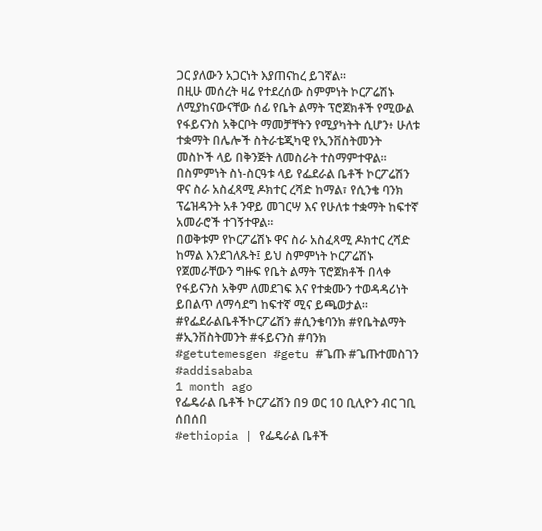ጋር ያለውን አጋርነት እያጠናከረ ይገኛል።
በዚሁ መሰረት ዛሬ የተደረሰው ስምምነት ኮርፖሬሽኑ ለሚያከናውናቸው ሰፊ የቤት ልማት ፕሮጀክቶች የሚውል የፋይናንስ አቅርቦት ማመቻቸትን የሚያካትት ሲሆን፥ ሁለቱ ተቋማት በሌሎች ስትራቴጂካዊ የኢንቨስትመንት መስኮች ላይ በቅንጅት ለመስራት ተስማምተዋል።
በስምምነት ስነ-ስርዓቱ ላይ የፌደራል ቤቶች ኮርፖሬሽን ዋና ስራ አስፈጻሚ ዶክተር ረሻድ ከማል፣ የሲንቄ ባንክ ፕሬዝዳንት አቶ ንዋይ መገርሣ እና የሁለቱ ተቋማት ከፍተኛ አመራሮች ተገኝተዋል።
በወቅቱም የኮርፖሬሽኑ ዋና ስራ አስፈጻሚ ዶክተር ረሻድ ከማል እንደገለጹት፤ ይህ ስምምነት ኮርፖሬሽኑ የጀመራቸውን ግዙፍ የቤት ልማት ፕሮጀክቶች በላቀ የፋይናንስ አቅም ለመደገፍ እና የተቋሙን ተወዳዳሪነት ይበልጥ ለማሳደግ ከፍተኛ ሚና ይጫወታል።
#የፌደራልቤቶችኮርፖሬሽን #ሲንቄባንክ #የቤትልማት #ኢንቨስትመንት #ፋይናንስ #ባንክ #getutemesgen #getu #ጌጡ #ጌጡተመስገን #addisababa
1 month ago
የፌዴራል ቤቶች ኮርፖሬሽን በ9 ወር 10 ቢሊዮን ብር ገቢ ሰበሰበ
#ethiopia | የፌዴራል ቤቶች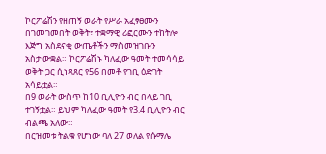ኮርፖሬሽን የዘጠኝ ወራት የሥራ አፈፃፀሙን በገመገመበት ወቅት፣ ተቋማዊ ሪፎርሙን ተከትሎ እጅግ አስደናቂ ውጤቶችን ማስመዝገቡን አስታውቋል። ኮርፖሬሽኑ ካለፈው ዓመት ተመሳሳይ ወቅት ጋር ሲነጻጸር የ56 በመቶ የገቢ ዕድገት አሳይቷል።
በ9 ወራት ውስጥ ከ10 ቢሊዮን ብር በላይ ገቢ ተገኝቷል። ይህም ካለፈው ዓመት የ3.4 ቢሊዮን ብር ብልጫ አለው።
በርዝመቱ ትልቁ የሆነው ባለ 27 ወለል የሱማሌ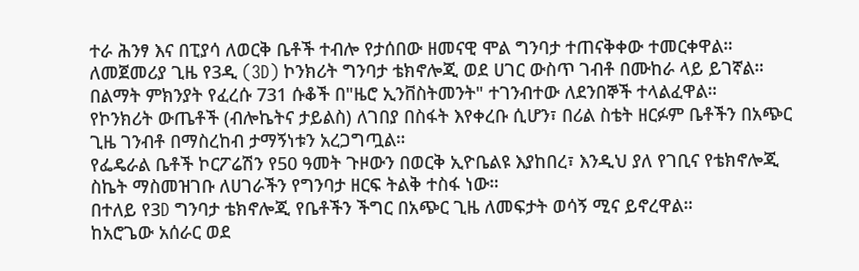ተራ ሕንፃ እና በፒያሳ ለወርቅ ቤቶች ተብሎ የታሰበው ዘመናዊ ሞል ግንባታ ተጠናቅቀው ተመርቀዋል።
ለመጀመሪያ ጊዜ የ3ዲ (3D) ኮንክሪት ግንባታ ቴክኖሎጂ ወደ ሀገር ውስጥ ገብቶ በሙከራ ላይ ይገኛል።
በልማት ምክንያት የፈረሱ 731 ሱቆች በ"ዜሮ ኢንቨስትመንት" ተገንብተው ለደንበኞች ተላልፈዋል።
የኮንክሪት ውጤቶች (ብሎኬትና ታይልስ) ለገበያ በስፋት እየቀረቡ ሲሆን፣ በሪል ስቴት ዘርፉም ቤቶችን በአጭር ጊዜ ገንብቶ በማስረከብ ታማኝነቱን አረጋግጧል።
የፌዴራል ቤቶች ኮርፖሬሽን የ50 ዓመት ጉዞውን በወርቅ ኢዮቤልዩ እያከበረ፣ እንዲህ ያለ የገቢና የቴክኖሎጂ ስኬት ማስመዝገቡ ለሀገራችን የግንባታ ዘርፍ ትልቅ ተስፋ ነው።
በተለይ የ3D ግንባታ ቴክኖሎጂ የቤቶችን ችግር በአጭር ጊዜ ለመፍታት ወሳኝ ሚና ይኖረዋል።
ከአሮጌው አሰራር ወደ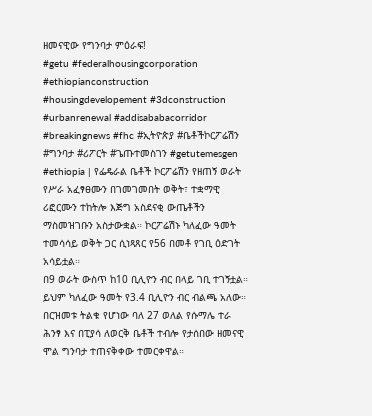ዘመናዊው የግንባታ ምዕራፍ!
#getu #federalhousingcorporation #ethiopianconstruction #housingdevelopement #3dconstruction #urbanrenewal #addisababacorridor #breakingnews #fhc #ኢትዮጵያ #ቤቶችኮርፖሬሽን #ግንባታ #ሪፖርት #ጌጡተመስገን #getutemesgen
#ethiopia | የፌዴራል ቤቶች ኮርፖሬሽን የዘጠኝ ወራት የሥራ አፈፃፀሙን በገመገመበት ወቅት፣ ተቋማዊ ሪፎርሙን ተከትሎ እጅግ አስደናቂ ውጤቶችን ማስመዝገቡን አስታውቋል። ኮርፖሬሽኑ ካለፈው ዓመት ተመሳሳይ ወቅት ጋር ሲነጻጸር የ56 በመቶ የገቢ ዕድገት አሳይቷል።
በ9 ወራት ውስጥ ከ10 ቢሊዮን ብር በላይ ገቢ ተገኝቷል። ይህም ካለፈው ዓመት የ3.4 ቢሊዮን ብር ብልጫ አለው።
በርዝመቱ ትልቁ የሆነው ባለ 27 ወለል የሱማሌ ተራ ሕንፃ እና በፒያሳ ለወርቅ ቤቶች ተብሎ የታሰበው ዘመናዊ ሞል ግንባታ ተጠናቅቀው ተመርቀዋል።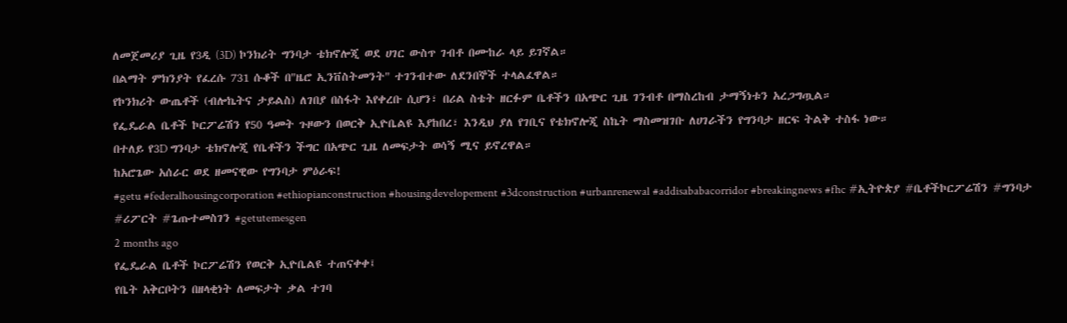ለመጀመሪያ ጊዜ የ3ዲ (3D) ኮንክሪት ግንባታ ቴክኖሎጂ ወደ ሀገር ውስጥ ገብቶ በሙከራ ላይ ይገኛል።
በልማት ምክንያት የፈረሱ 731 ሱቆች በ"ዜሮ ኢንቨስትመንት" ተገንብተው ለደንበኞች ተላልፈዋል።
የኮንክሪት ውጤቶች (ብሎኬትና ታይልስ) ለገበያ በስፋት እየቀረቡ ሲሆን፣ በሪል ስቴት ዘርፉም ቤቶችን በአጭር ጊዜ ገንብቶ በማስረከብ ታማኝነቱን አረጋግጧል።
የፌዴራል ቤቶች ኮርፖሬሽን የ50 ዓመት ጉዞውን በወርቅ ኢዮቤልዩ እያከበረ፣ እንዲህ ያለ የገቢና የቴክኖሎጂ ስኬት ማስመዝገቡ ለሀገራችን የግንባታ ዘርፍ ትልቅ ተስፋ ነው።
በተለይ የ3D ግንባታ ቴክኖሎጂ የቤቶችን ችግር በአጭር ጊዜ ለመፍታት ወሳኝ ሚና ይኖረዋል።
ከአሮጌው አሰራር ወደ ዘመናዊው የግንባታ ምዕራፍ!
#getu #federalhousingcorporation #ethiopianconstruction #housingdevelopement #3dconstruction #urbanrenewal #addisababacorridor #breakingnews #fhc #ኢትዮጵያ #ቤቶችኮርፖሬሽን #ግንባታ #ሪፖርት #ጌጡተመስገን #getutemesgen
2 months ago
የፌዴራል ቤቶች ኮርፖሬሽን የወርቅ ኢዮቤልዩ ተጠናቀቀ፤
የቤት አቅርቦትን በዘላቂነት ለመፍታት ቃል ተገባ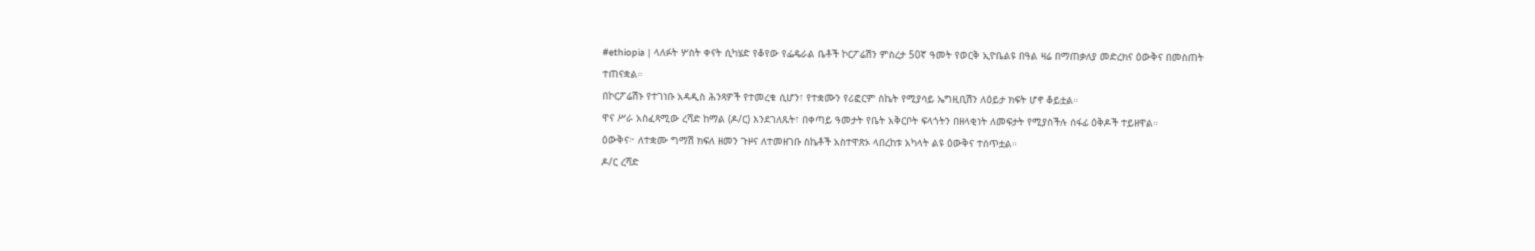#ethiopia | ላለፉት ሦስት ቀናት ሲካሄድ የቆየው የፌዴራል ቤቶች ኮርፖሬሽን ምስረታ 50ኛ ዓመት የወርቅ ኢዮቤልዩ በዓል ዛሬ በማጠቃለያ መድረክና ዕውቅና በመስጠት ተጠናቋል።
በኮርፖሬሽኑ የተገነቡ አዳዲስ ሕንጻዎች የተመረቁ ሲሆን፣ የተቋሙን የሪፎርም ስኬት የሚያሳይ ኤግዚቢሽን ለዕይታ ክፍት ሆኖ ቆይቷል።
ዋና ሥራ አስፈጻሚው ረሻድ ከማል (ዶ/ር) እንደገለጹት፣ በቀጣይ ዓመታት የቤት አቅርቦት ፍላጎትን በዘላቂነት ለመፍታት የሚያስችሉ ሰፋፊ ዕቅዶች ተይዘዋል።
ዕውቅና፦ ለተቋሙ ግማሽ ክፍለ ዘመን ጉዞና ለተመዘገቡ ስኬቶች አስተዋጽኦ ላበረከቱ አካላት ልዩ ዕውቅና ተሰጥቷል።
ዶ/ር ረሻድ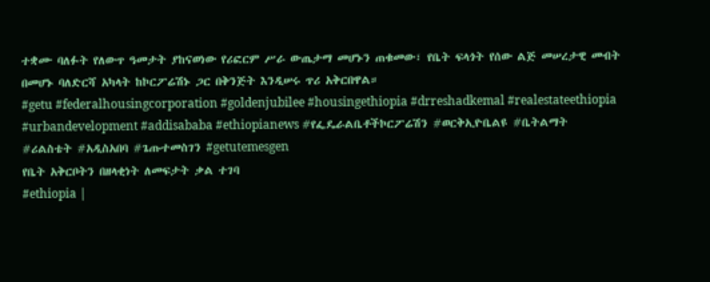ተቋሙ ባለፉት የለውጥ ዓመታት ያከናወነው የሪፎርም ሥራ ውጤታማ መሆኑን ጠቁመው፣ የቤት ፍላጎት የሰው ልጅ መሠረታዊ መብት በመሆኑ ባለድርሻ አካላት ከኮርፖሬሽኑ ጋር በቅንጅት እንዲሠሩ ጥሪ አቅርበዋል።
#getu #federalhousingcorporation #goldenjubilee #housingethiopia #drreshadkemal #realestateethiopia #urbandevelopment #addisababa #ethiopianews #የፌዴራልቤቶችኮርፖሬሽን #ወርቅኢዮቤልዩ #ቤትልማት #ሪልስቴት #አዲስአበባ #ጌጡተመስገን #getutemesgen
የቤት አቅርቦትን በዘላቂነት ለመፍታት ቃል ተገባ
#ethiopia |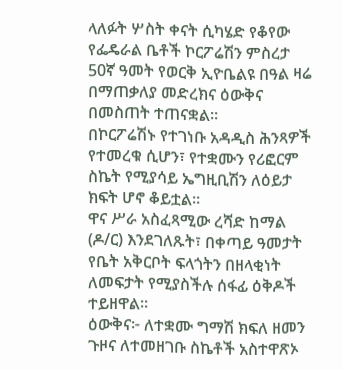ላለፉት ሦስት ቀናት ሲካሄድ የቆየው የፌዴራል ቤቶች ኮርፖሬሽን ምስረታ 50ኛ ዓመት የወርቅ ኢዮቤልዩ በዓል ዛሬ በማጠቃለያ መድረክና ዕውቅና በመስጠት ተጠናቋል።
በኮርፖሬሽኑ የተገነቡ አዳዲስ ሕንጻዎች የተመረቁ ሲሆን፣ የተቋሙን የሪፎርም ስኬት የሚያሳይ ኤግዚቢሽን ለዕይታ ክፍት ሆኖ ቆይቷል።
ዋና ሥራ አስፈጻሚው ረሻድ ከማል (ዶ/ር) እንደገለጹት፣ በቀጣይ ዓመታት የቤት አቅርቦት ፍላጎትን በዘላቂነት ለመፍታት የሚያስችሉ ሰፋፊ ዕቅዶች ተይዘዋል።
ዕውቅና፦ ለተቋሙ ግማሽ ክፍለ ዘመን ጉዞና ለተመዘገቡ ስኬቶች አስተዋጽኦ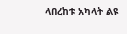ላበረከቱ አካላት ልዩ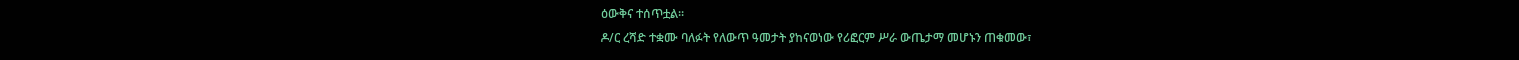ዕውቅና ተሰጥቷል።
ዶ/ር ረሻድ ተቋሙ ባለፉት የለውጥ ዓመታት ያከናወነው የሪፎርም ሥራ ውጤታማ መሆኑን ጠቁመው፣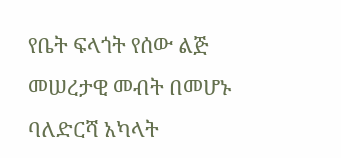የቤት ፍላጎት የሰው ልጅ መሠረታዊ መብት በመሆኑ ባለድርሻ አካላት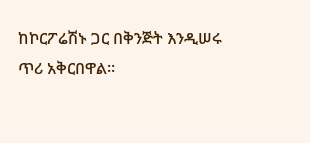ከኮርፖሬሽኑ ጋር በቅንጅት እንዲሠሩ ጥሪ አቅርበዋል።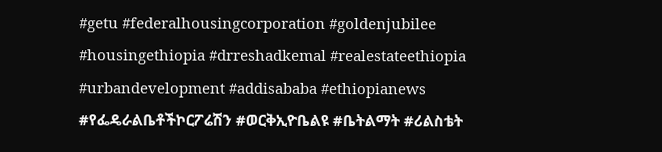#getu #federalhousingcorporation #goldenjubilee #housingethiopia #drreshadkemal #realestateethiopia #urbandevelopment #addisababa #ethiopianews #የፌዴራልቤቶችኮርፖሬሽን #ወርቅኢዮቤልዩ #ቤትልማት #ሪልስቴት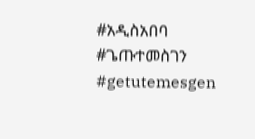#አዲስአበባ #ጌጡተመስገን #getutemesgen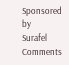Sponsored by
Surafel
Comments